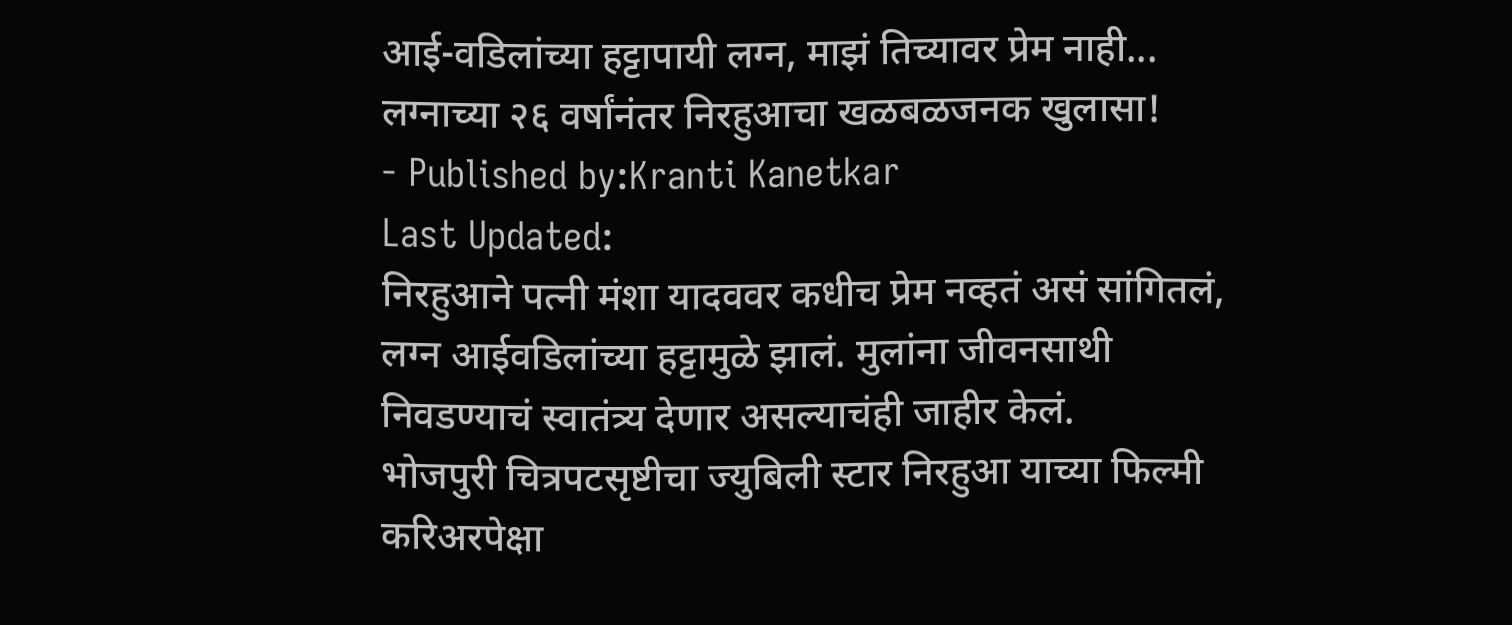आई-वडिलांच्या हट्टापायी लग्न, माझं तिच्यावर प्रेम नाही... लग्नाच्या २६ वर्षांनंतर निरहुआचा खळबळजनक खुलासा!
- Published by:Kranti Kanetkar
Last Updated:
निरहुआने पत्नी मंशा यादववर कधीच प्रेम नव्हतं असं सांगितलं, लग्न आईवडिलांच्या हट्टामुळे झालं. मुलांना जीवनसाथी निवडण्याचं स्वातंत्र्य देणार असल्याचंही जाहीर केलं.
भोजपुरी चित्रपटसृष्टीचा ज्युबिली स्टार निरहुआ याच्या फिल्मी करिअरपेक्षा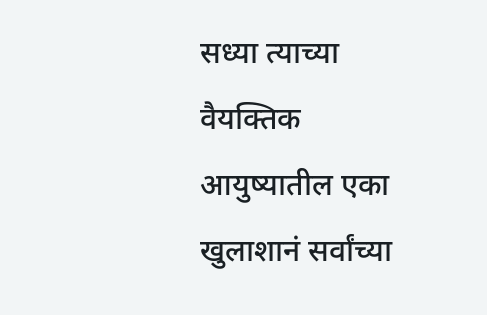सध्या त्याच्या वैयक्तिक आयुष्यातील एका खुलाशानं सर्वांच्या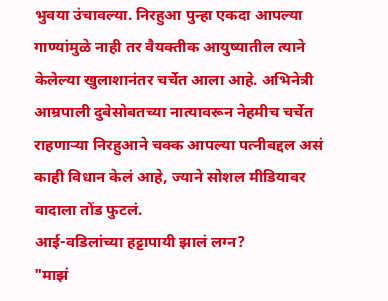भुवया उंचावल्या. निरहुआ पुन्हा एकदा आपल्या गाण्यांमुळे नाही तर वैयक्तीक आयुष्यातील त्याने केलेल्या खुलाशानंतर चर्चेत आला आहे. अभिनेत्री आम्रपाली दुबेसोबतच्या नात्यावरून नेहमीच चर्चेत राहणाऱ्या निरहुआने चक्क आपल्या पत्नीबद्दल असं काही विधान केलं आहे, ज्याने सोशल मीडियावर वादाला तोंड फुटलं.
आई-वडिलांच्या हट्टापायी झालं लग्न?
"माझं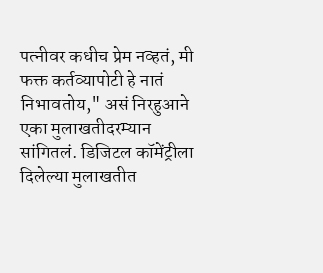पत्नीवर कधीच प्रेम नव्हतं, मी फक्त कर्तव्यापोटी हे नातं निभावतोय," असं निरहुआने एका मुलाखतीदरम्यान सांगितलं. डिजिटल कॉमेंट्रीला दिलेल्या मुलाखतीत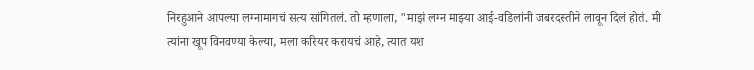निरहुआने आपल्या लग्नामागचं सत्य सांगितलं. तो म्हणाला, "माझं लग्न माझ्या आई-वडिलांनी जबरदस्तीने लावून दिलं होतं. मी त्यांना खूप विनवण्या केल्या, मला करियर करायचं आहे, त्यात यश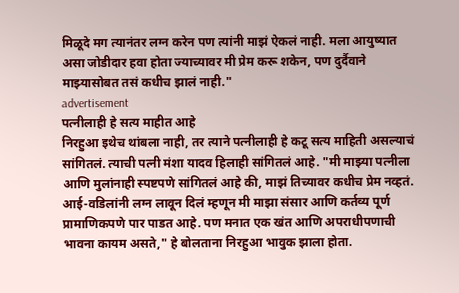मिळूदे मग त्यानंतर लग्न करेन पण त्यांनी माझं ऐकलं नाही. मला आयुष्यात असा जोडीदार हवा होता ज्याच्यावर मी प्रेम करू शकेन, पण दुर्दैवाने माझ्यासोबत तसं कधीच झालं नाही."
advertisement
पत्नीलाही हे सत्य माहीत आहे
निरहुआ इथेच थांबला नाही, तर त्याने पत्नीलाही हे कटू सत्य माहिती असल्याचं सांगितलं. त्याची पत्नी मंशा यादव हिलाही सांगितलं आहे. "मी माझ्या पत्नीला आणि मुलांनाही स्पष्टपणे सांगितलं आहे की, माझं तिच्यावर कधीच प्रेम नव्हतं. आई-वडिलांनी लग्न लावून दिलं म्हणून मी माझा संसार आणि कर्तव्य पूर्ण प्रामाणिकपणे पार पाडत आहे. पण मनात एक खंत आणि अपराधीपणाची भावना कायम असते," हे बोलताना निरहुआ भावुक झाला होता.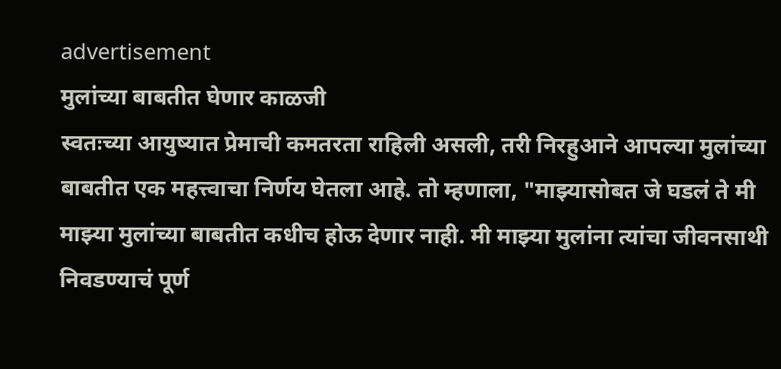advertisement
मुलांच्या बाबतीत घेणार काळजी
स्वतःच्या आयुष्यात प्रेमाची कमतरता राहिली असली, तरी निरहुआने आपल्या मुलांच्या बाबतीत एक महत्त्वाचा निर्णय घेतला आहे. तो म्हणाला, "माझ्यासोबत जे घडलं ते मी माझ्या मुलांच्या बाबतीत कधीच होऊ देणार नाही. मी माझ्या मुलांना त्यांचा जीवनसाथी निवडण्याचं पूर्ण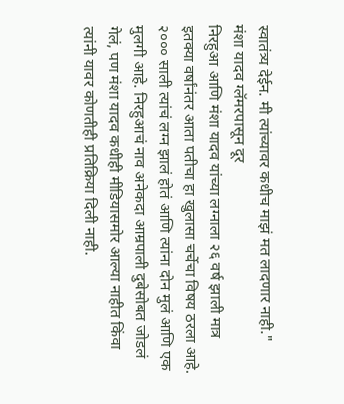स्वातंत्र्य देईन. मी त्यांच्यावर कधीच माझं मत लादणार नाही."
मंशा यादव ग्लॅमरपासून दूर
निरहुआ आणि मंशा यादव यांच्या लग्नाला २६ वर्ष झाली मात्र इतक्या वर्षांनंतर आता पतीचा हा खुलासा चर्चेचा विषय ठरला आहे. २००० साली त्यांचं लग्न झालं होतं आणि त्यांना दोन मुलं आणि एक मुलगी आहे. निरहुआचं नाव अनेकदा आम्रपाली दुबेसोबत जोडलं गेलं, पण मंशा यादव कधीही मीडियासमोर आल्या नाहीत किंवा त्यांनी यावर कोणतीही प्रतिक्रिया दिली नाही.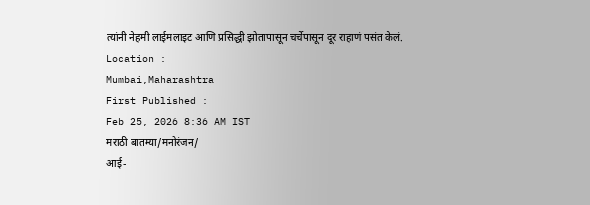त्यांनी नेहमी लाईमलाइट आणि प्रसिद्धी झोतापासून चर्चेपासून दूर राहाणं पसंत केलं.
Location :
Mumbai,Maharashtra
First Published :
Feb 25, 2026 8:36 AM IST
मराठी बातम्या/मनोरंजन/
आई-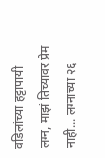वडिलांच्या हट्टापायी लग्न, माझं तिच्यावर प्रेम नाही... लग्नाच्या २६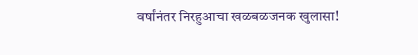वर्षांनंतर निरहुआचा खळबळजनक खुलासा!